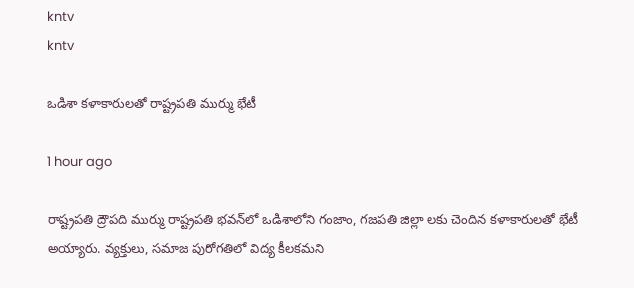kntv
kntv

ఒడిశా కళాకారులతో రాష్ట్రపతి ముర్ము భేటీ

1 hour ago

రాష్ట్రపతి ద్రౌపది ముర్ము రాష్ట్రపతి భవన్‌లో ఒడిశాలోని గంజాం, గజపతి జిల్లా లకు చెందిన కళాకారులతో భేటీ అయ్యారు. వ్యక్తులు, సమాజ పురోగతిలో విద్య కీలకమని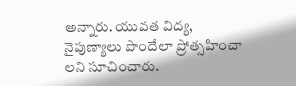అన్నారు. యువత విద్య, నైపుణ్యాలు పొందేలా ప్రోత్సహించా లని సూచించారు.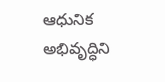ఆధునిక అభివృద్ధిని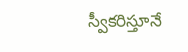స్వీకరిస్తూనే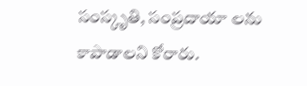సంస్కృతి, సంప్రదాయా లను కాపాడాలని కోరారు.